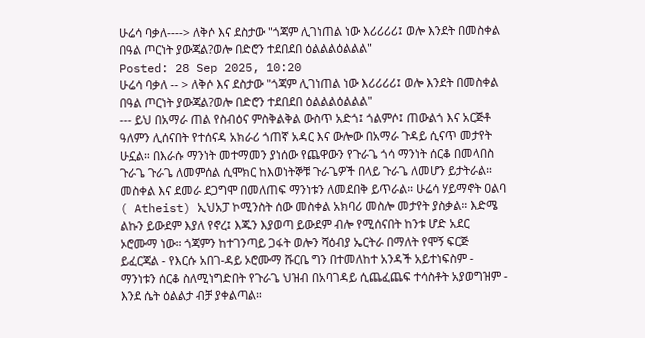ሁሬሳ ባቃለ----> ለቅሶ እና ደስታው "ጎጃም ሊገነጠል ነው እሪሪሪሪ፤ ወሎ እንደት በመስቀል በዓል ጦርነት ያውጃል?ወሎ በድሮን ተደበደበ ዕልልልዕልልል"
Posted: 28 Sep 2025, 10:20
ሁሬሳ ባቃለ -- > ለቅሶ እና ደስታው "ጎጃም ሊገነጠል ነው እሪሪሪሪ፤ ወሎ እንደት በመስቀል በዓል ጦርነት ያውጃል?ወሎ በድሮን ተደበደበ ዕልልልዕልልል"
--- ይህ በአማራ ጠል የስብዕና ምስቅልቅል ውስጥ አድጎ፤ ጎልምሶ፤ ጠውልጎ እና አርጅቶ ዓለምን ሊሰናበት የተሰናዳ አክራሪ ጎጠኛ አዳር እና ውሎው በአማራ ጉዳይ ሲናጥ መታየት ሁኗል። በእራሱ ማንነት መተማመን ያነሰው የጨዋውን የጉራጌ ጎሳ ማንነት ሰርቆ በመላበስ ጉራጌ ጉራጌ ለመምሰል ሲሞክር ከእወነትኞቹ ጉራጌዎች በላይ ጉራጌ ለመሆን ይታትራል። መስቀል እና ደመራ ደጋግሞ በመለጠፍ ማንነቱን ለመደበቅ ይጥራል። ሁሬሳ ሃይማኖት ዐልባ ( Atheist) ኢህአፓ ኮሚንስት ሰው መስቀል አክባሪ መስሎ መታየት ያስቃል። እድሜ ልኩን ይውደም እያለ የኖረ፤ እጁን እያወጣ ይውደም ብሎ የሚሰናበት ከንቱ ሆድ አደር ኦሮሙማ ነው። ጎጃምን ከተገንጣይ ጋፋት ወሎን ሻዕብያ ኤርትራ በማለት የሞኝ ፍርጅ ይፈርጃል - የእርሱ አበገ-ዳይ ኦሮሙማ ሹርቤ ግን በተመለከተ አንዳች አይተነፍስም - ማንነቱን ሰርቆ ስለሚነግድበት የጉራጌ ህዝብ በአባገዳይ ሲጨፈጨፍ ተሳስቶት አያወግዝም - እንደ ሴት ዕልልታ ብቻ ያቀልጣል።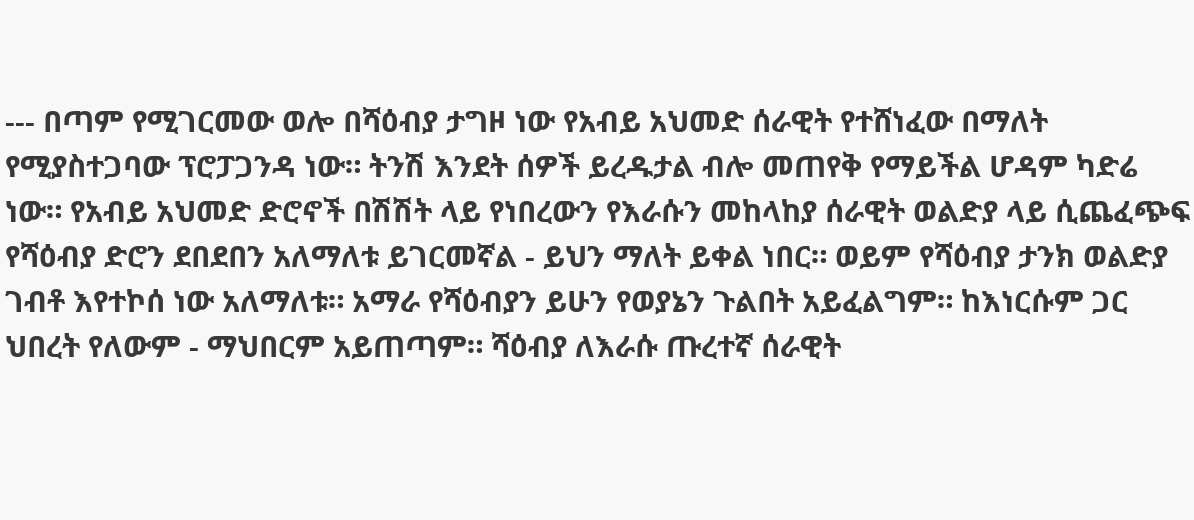--- በጣም የሚገርመው ወሎ በሻዕብያ ታግዞ ነው የአብይ አህመድ ሰራዊት የተሸነፈው በማለት የሚያስተጋባው ፕሮፓጋንዳ ነው። ትንሽ እንደት ሰዎች ይረዱታል ብሎ መጠየቅ የማይችል ሆዳም ካድሬ ነው። የአብይ አህመድ ድሮኖች በሽሽት ላይ የነበረውን የእራሱን መከላከያ ሰራዊት ወልድያ ላይ ሲጨፈጭፍ የሻዕብያ ድሮን ደበደበን አለማለቱ ይገርመኛል - ይህን ማለት ይቀል ነበር። ወይም የሻዕብያ ታንክ ወልድያ ገብቶ እየተኮሰ ነው አለማለቱ። አማራ የሻዕብያን ይሁን የወያኔን ጉልበት አይፈልግም። ከእነርሱም ጋር ህበረት የለውም - ማህበርም አይጠጣም። ሻዕብያ ለእራሱ ጡረተኛ ሰራዊት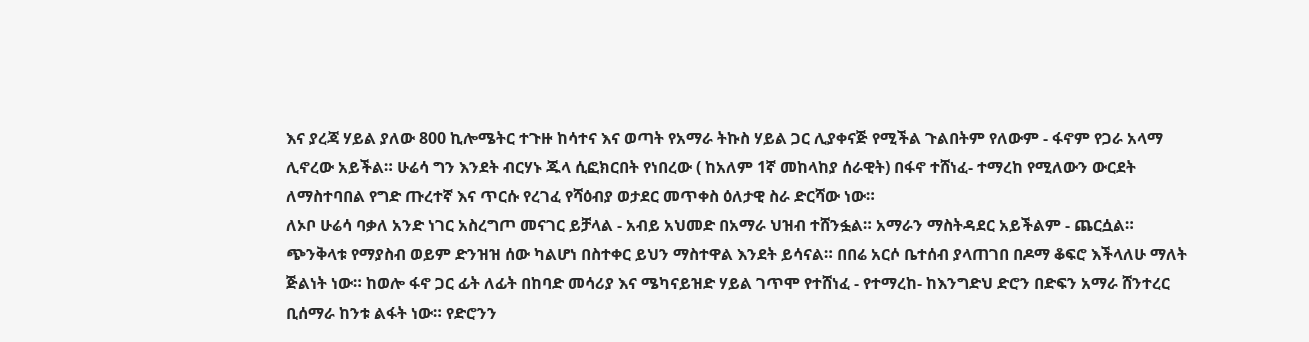እና ያረጃ ሃይል ያለው 800 ኪሎሜትር ተጉዙ ከሳተና እና ወጣት የአማራ ትኩስ ሃይል ጋር ሊያቀናጅ የሚችል ጉልበትም የለውም - ፋኖም የጋራ አላማ ሊኖረው አይችል። ሁሬሳ ግን እንደት ብርሃኑ ጁላ ሲፎክርበት የነበረው ( ከአለም 1ኛ መከላከያ ሰራዊት) በፋኖ ተሸነፈ- ተማረከ የሚለውን ውርደት ለማስተባበል የግድ ጡረተኛ እና ጥርሱ የረገፈ የሻዕብያ ወታደር መጥቀስ ዕለታዊ ስራ ድርሻው ነው።
ለኦቦ ሁሬሳ ባቃለ አንድ ነገር አስረግጦ መናገር ይቻላል - አብይ አህመድ በአማራ ህዝብ ተሸንፏል። አማራን ማስትዳደር አይችልም - ጨርሷል። ጭንቅላቱ የማያስብ ወይም ድንዝዝ ሰው ካልሆነ በስተቀር ይህን ማስተዋል እንደት ይሳናል። በበሬ አርሶ ቤተሰብ ያላጠገበ በዶማ ቆፍሮ እችላለሁ ማለት ጅልነት ነው። ከወሎ ፋኖ ጋር ፊት ለፊት በከባድ መሳሪያ እና ሜካናይዝድ ሃይል ገጥሞ የተሸነፈ - የተማረከ- ከእንግድህ ድሮን በድፍን አማራ ሸንተረር ቢሰማራ ከንቱ ልፋት ነው። የድሮንን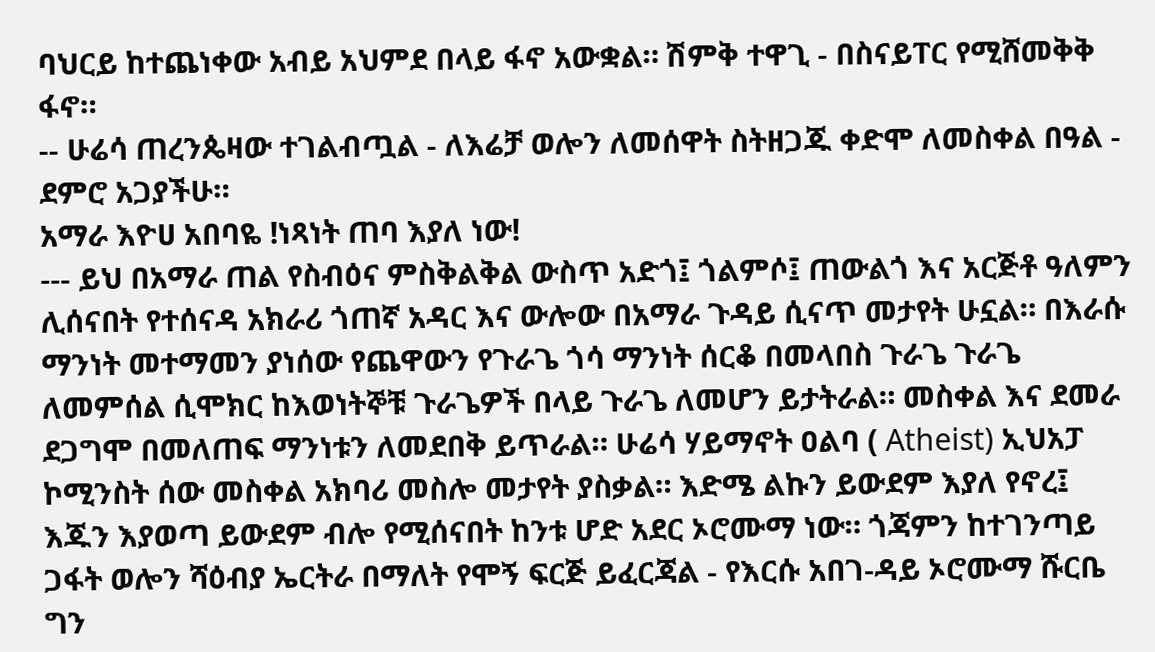ባህርይ ከተጨነቀው አብይ አህምደ በላይ ፋኖ አውቋል። ሽምቅ ተዋጊ - በስናይፐር የሚሸመቅቅ ፋኖ።
-- ሁሬሳ ጠረንጴዛው ተገልብጧል - ለእሬቻ ወሎን ለመሰዋት ስትዘጋጁ ቀድሞ ለመስቀል በዓል - ደምሮ አጋያችሁ።
አማራ እዮሀ አበባዬ !ነጻነት ጠባ እያለ ነው!
--- ይህ በአማራ ጠል የስብዕና ምስቅልቅል ውስጥ አድጎ፤ ጎልምሶ፤ ጠውልጎ እና አርጅቶ ዓለምን ሊሰናበት የተሰናዳ አክራሪ ጎጠኛ አዳር እና ውሎው በአማራ ጉዳይ ሲናጥ መታየት ሁኗል። በእራሱ ማንነት መተማመን ያነሰው የጨዋውን የጉራጌ ጎሳ ማንነት ሰርቆ በመላበስ ጉራጌ ጉራጌ ለመምሰል ሲሞክር ከእወነትኞቹ ጉራጌዎች በላይ ጉራጌ ለመሆን ይታትራል። መስቀል እና ደመራ ደጋግሞ በመለጠፍ ማንነቱን ለመደበቅ ይጥራል። ሁሬሳ ሃይማኖት ዐልባ ( Atheist) ኢህአፓ ኮሚንስት ሰው መስቀል አክባሪ መስሎ መታየት ያስቃል። እድሜ ልኩን ይውደም እያለ የኖረ፤ እጁን እያወጣ ይውደም ብሎ የሚሰናበት ከንቱ ሆድ አደር ኦሮሙማ ነው። ጎጃምን ከተገንጣይ ጋፋት ወሎን ሻዕብያ ኤርትራ በማለት የሞኝ ፍርጅ ይፈርጃል - የእርሱ አበገ-ዳይ ኦሮሙማ ሹርቤ ግን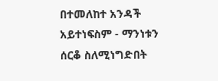በተመለከተ አንዳች አይተነፍስም - ማንነቱን ሰርቆ ስለሚነግድበት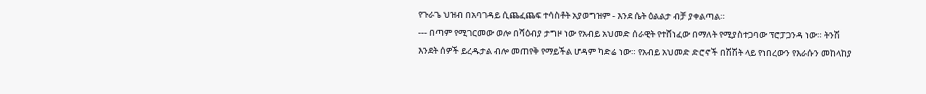የጉራጌ ህዝብ በአባገዳይ ሲጨፈጨፍ ተሳስቶት አያወግዝም - እንደ ሴት ዕልልታ ብቻ ያቀልጣል።
--- በጣም የሚገርመው ወሎ በሻዕብያ ታግዞ ነው የአብይ አህመድ ሰራዊት የተሸነፈው በማለት የሚያስተጋባው ፕሮፓጋንዳ ነው። ትንሽ እንደት ሰዎች ይረዱታል ብሎ መጠየቅ የማይችል ሆዳም ካድሬ ነው። የአብይ አህመድ ድሮኖች በሽሽት ላይ የነበረውን የእራሱን መከላከያ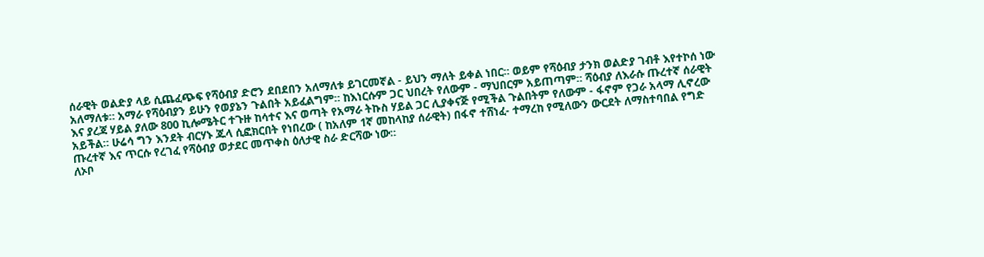ሰራዊት ወልድያ ላይ ሲጨፈጭፍ የሻዕብያ ድሮን ደበደበን አለማለቱ ይገርመኛል - ይህን ማለት ይቀል ነበር። ወይም የሻዕብያ ታንክ ወልድያ ገብቶ እየተኮሰ ነው አለማለቱ። አማራ የሻዕብያን ይሁን የወያኔን ጉልበት አይፈልግም። ከእነርሱም ጋር ህበረት የለውም - ማህበርም አይጠጣም። ሻዕብያ ለእራሱ ጡረተኛ ሰራዊት እና ያረጃ ሃይል ያለው 800 ኪሎሜትር ተጉዙ ከሳተና እና ወጣት የአማራ ትኩስ ሃይል ጋር ሊያቀናጅ የሚችል ጉልበትም የለውም - ፋኖም የጋራ አላማ ሊኖረው አይችል። ሁሬሳ ግን እንደት ብርሃኑ ጁላ ሲፎክርበት የነበረው ( ከአለም 1ኛ መከላከያ ሰራዊት) በፋኖ ተሸነፈ- ተማረከ የሚለውን ውርደት ለማስተባበል የግድ ጡረተኛ እና ጥርሱ የረገፈ የሻዕብያ ወታደር መጥቀስ ዕለታዊ ስራ ድርሻው ነው።
ለኦቦ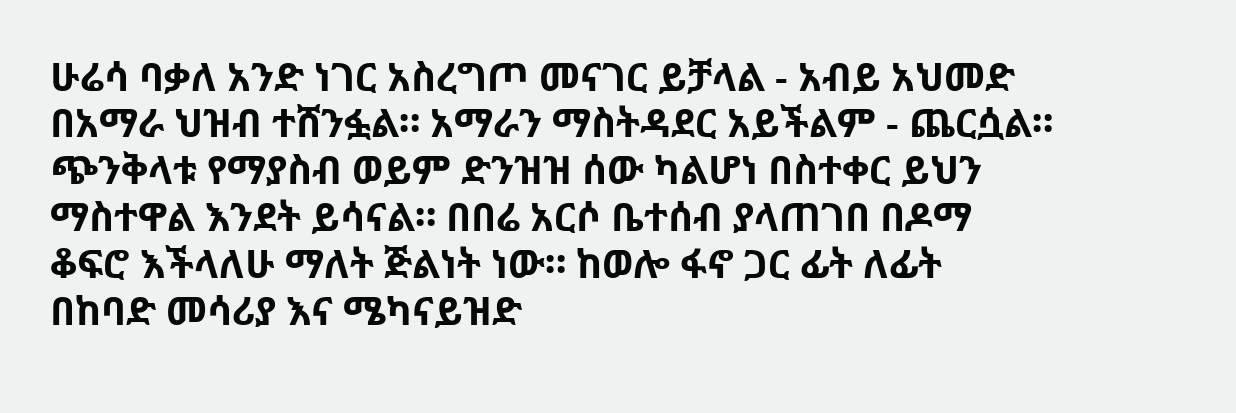ሁሬሳ ባቃለ አንድ ነገር አስረግጦ መናገር ይቻላል - አብይ አህመድ በአማራ ህዝብ ተሸንፏል። አማራን ማስትዳደር አይችልም - ጨርሷል። ጭንቅላቱ የማያስብ ወይም ድንዝዝ ሰው ካልሆነ በስተቀር ይህን ማስተዋል እንደት ይሳናል። በበሬ አርሶ ቤተሰብ ያላጠገበ በዶማ ቆፍሮ እችላለሁ ማለት ጅልነት ነው። ከወሎ ፋኖ ጋር ፊት ለፊት በከባድ መሳሪያ እና ሜካናይዝድ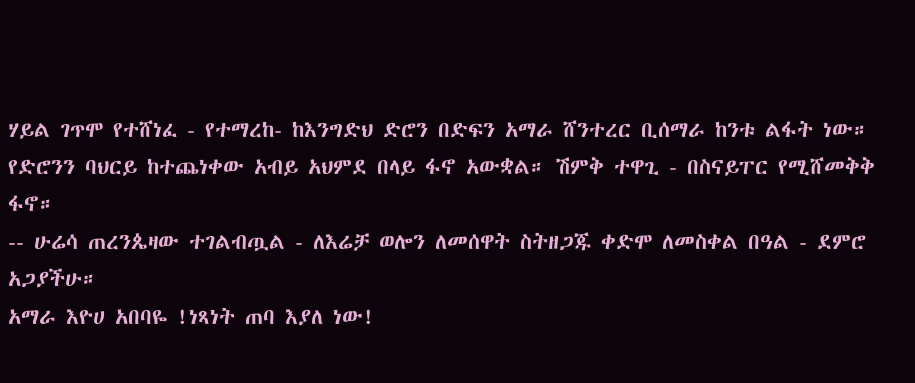ሃይል ገጥሞ የተሸነፈ - የተማረከ- ከእንግድህ ድሮን በድፍን አማራ ሸንተረር ቢሰማራ ከንቱ ልፋት ነው። የድሮንን ባህርይ ከተጨነቀው አብይ አህምደ በላይ ፋኖ አውቋል። ሽምቅ ተዋጊ - በስናይፐር የሚሸመቅቅ ፋኖ።
-- ሁሬሳ ጠረንጴዛው ተገልብጧል - ለእሬቻ ወሎን ለመሰዋት ስትዘጋጁ ቀድሞ ለመስቀል በዓል - ደምሮ አጋያችሁ።
አማራ እዮሀ አበባዬ !ነጻነት ጠባ እያለ ነው!